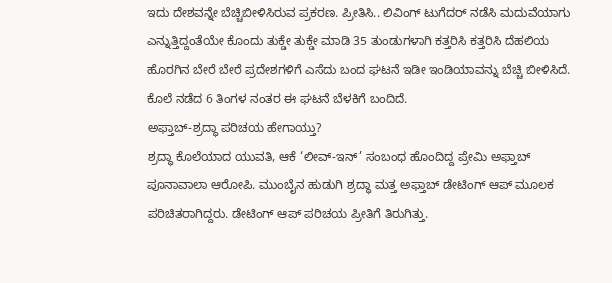ಇದು ದೇಶವನ್ನೇ ಬೆಚ್ಚಿಬೀಳಿಸಿರುವ ಪ್ರಕರಣ. ಪ್ರೀತಿಸಿ.. ಲಿವಿಂಗ್ ಟುಗೆದರ್ ನಡೆಸಿ ಮದುವೆಯಾಗು ಎನ್ನುತ್ತಿದ್ದಂತೆಯೇ ಕೊಂದು ತುಕ್ಡೇ ತುಕ್ಡೇ ಮಾಡಿ 35 ತುಂಡುಗಳಾಗಿ ಕತ್ತರಿಸಿ ಕತ್ತರಿಸಿ ದೆಹಲಿಯ ಹೊರಗಿನ ಬೇರೆ ಬೇರೆ ಪ್ರದೇಶಗಳಿಗೆ ಎಸೆದು ಬಂದ ಘಟನೆ ಇಡೀ ಇಂಡಿಯಾವನ್ನು ಬೆಚ್ಚಿ ಬೀಳಿಸಿದೆ. ಕೊಲೆ ನಡೆದ 6 ತಿಂಗಳ ನಂತರ ಈ ಘಟನೆ ಬೆಳಕಿಗೆ ಬಂದಿದೆ.
ಅಫ್ತಾಬ್-ಶ್ರದ್ಧಾ ಪರಿಚಯ ಹೇಗಾಯ್ತು?
ಶ್ರದ್ಧಾ ಕೊಲೆಯಾದ ಯುವತಿ, ಆಕೆ ‘ಲೀವ್-ಇನ್’ ಸಂಬಂಧ ಹೊಂದಿದ್ದ ಪ್ರೇಮಿ ಅಫ್ತಾಬ್ ಪೂನಾವಾಲಾ ಆರೋಪಿ. ಮುಂಬೈನ ಹುಡುಗಿ ಶ್ರದ್ಧಾ ಮತ್ತ ಅಫ್ತಾಬ್ ಡೇಟಿಂಗ್ ಆಪ್ ಮೂಲಕ ಪರಿಚಿತರಾಗಿದ್ದರು. ಡೇಟಿಂಗ್ ಆಪ್ ಪರಿಚಯ ಪ್ರೀತಿಗೆ ತಿರುಗಿತ್ತು.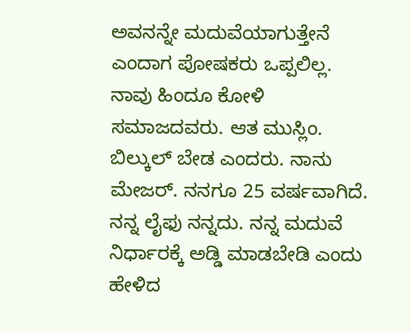ಅವನನ್ನೇ ಮದುವೆಯಾಗುತ್ತೇನೆ ಎಂದಾಗ ಪೋಷಕರು ಒಪ್ಪಲಿಲ್ಲ. ನಾವು ಹಿಂದೂ ಕೋಳಿ ಸಮಾಜದವರು. ಆತ ಮುಸ್ಲಿಂ. ಬಿಲ್ಕುಲ್ ಬೇಡ ಎಂದರು. ನಾನು ಮೇಜರ್. ನನಗೂ 25 ವರ್ಷವಾಗಿದೆ. ನನ್ನ ಲೈಫು ನನ್ನದು. ನನ್ನ ಮದುವೆ ನಿರ್ಧಾರಕ್ಕೆ ಅಡ್ಡಿ ಮಾಡಬೇಡಿ ಎಂದು ಹೇಳಿದ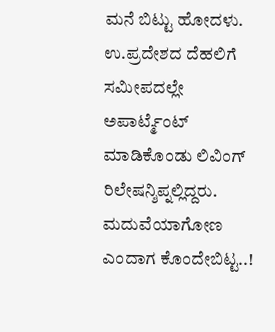ಮನೆ ಬಿಟ್ಟು ಹೋದಳು. ಉ.ಪ್ರದೇಶದ ದೆಹಲಿಗೆ ಸಮೀಪದಲ್ಲೇ ಅಪಾರ್ಟ್ಮೆಂಟ್ ಮಾಡಿಕೊಂಡು ಲಿವಿಂಗ್ ರಿಲೇಷನ್ಶಿಪ್ನಲ್ಲಿದ್ದರು.
ಮದುವೆಯಾಗೋಣ ಎಂದಾಗ ಕೊಂದೇಬಿಟ್ಟ..!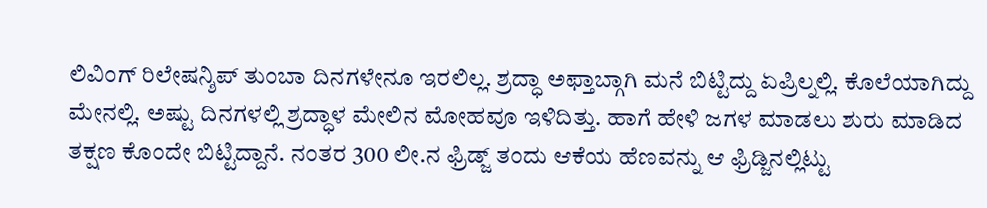ಲಿವಿಂಗ್ ರಿಲೇಷನ್ಶಿಪ್ ತುಂಬಾ ದಿನಗಳೇನೂ ಇರಲಿಲ್ಲ. ಶ್ರದ್ಧಾ ಅಫ್ತಾಬ್ಗಾಗಿ ಮನೆ ಬಿಟ್ಟಿದ್ದು ಏಪ್ರಿಲ್ನಲ್ಲಿ. ಕೊಲೆಯಾಗಿದ್ದು ಮೇನಲ್ಲಿ. ಅಷ್ಟು ದಿನಗಳಲ್ಲಿ ಶ್ರದ್ಧಾಳ ಮೇಲಿನ ಮೋಹವೂ ಇಳಿದಿತ್ತು. ಹಾಗೆ ಹೇಳಿ ಜಗಳ ಮಾಡಲು ಶುರು ಮಾಡಿದ ತಕ್ಷಣ ಕೊಂದೇ ಬಿಟ್ಟಿದ್ದಾನೆ. ನಂತರ 300 ಲೀ.ನ ಫ್ರಿಡ್ಜ್ ತಂದು ಆಕೆಯ ಹೆಣವನ್ನು ಆ ಫ್ರಿಡ್ಜಿನಲ್ಲಿಟ್ಟು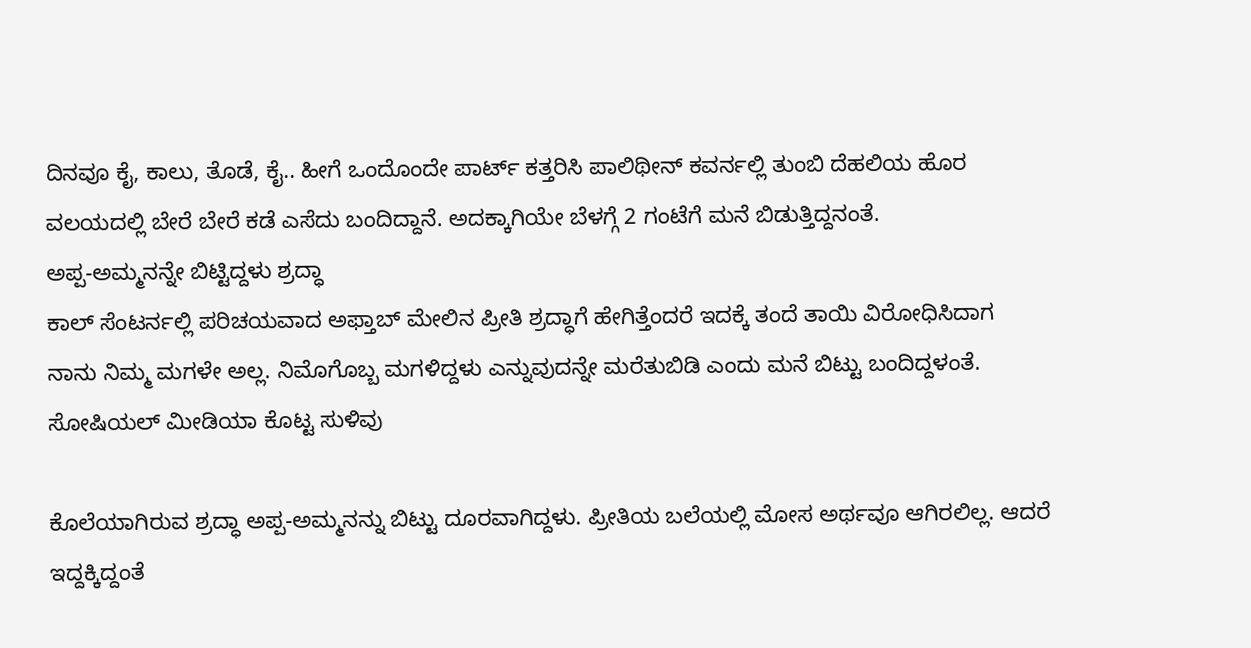ದಿನವೂ ಕೈ, ಕಾಲು, ತೊಡೆ, ಕೈ.. ಹೀಗೆ ಒಂದೊಂದೇ ಪಾರ್ಟ್ ಕತ್ತರಿಸಿ ಪಾಲಿಥೀನ್ ಕವರ್ನಲ್ಲಿ ತುಂಬಿ ದೆಹಲಿಯ ಹೊರ ವಲಯದಲ್ಲಿ ಬೇರೆ ಬೇರೆ ಕಡೆ ಎಸೆದು ಬಂದಿದ್ದಾನೆ. ಅದಕ್ಕಾಗಿಯೇ ಬೆಳಗ್ಗೆ 2 ಗಂಟೆಗೆ ಮನೆ ಬಿಡುತ್ತಿದ್ದನಂತೆ.
ಅಪ್ಪ-ಅಮ್ಮನನ್ನೇ ಬಿಟ್ಟಿದ್ದಳು ಶ್ರದ್ಧಾ
ಕಾಲ್ ಸೆಂಟರ್ನಲ್ಲಿ ಪರಿಚಯವಾದ ಅಫ್ತಾಬ್ ಮೇಲಿನ ಪ್ರೀತಿ ಶ್ರದ್ಧಾಗೆ ಹೇಗಿತ್ತೆಂದರೆ ಇದಕ್ಕೆ ತಂದೆ ತಾಯಿ ವಿರೋಧಿಸಿದಾಗ ನಾನು ನಿಮ್ಮ ಮಗಳೇ ಅಲ್ಲ. ನಿಮೊಗೊಬ್ಬ ಮಗಳಿದ್ದಳು ಎನ್ನುವುದನ್ನೇ ಮರೆತುಬಿಡಿ ಎಂದು ಮನೆ ಬಿಟ್ಟು ಬಂದಿದ್ದಳಂತೆ.
ಸೋಷಿಯಲ್ ಮೀಡಿಯಾ ಕೊಟ್ಟ ಸುಳಿವು

ಕೊಲೆಯಾಗಿರುವ ಶ್ರದ್ಧಾ ಅಪ್ಪ-ಅಮ್ಮನನ್ನು ಬಿಟ್ಟು ದೂರವಾಗಿದ್ದಳು. ಪ್ರೀತಿಯ ಬಲೆಯಲ್ಲಿ ಮೋಸ ಅರ್ಥವೂ ಆಗಿರಲಿಲ್ಲ. ಆದರೆ ಇದ್ದಕ್ಕಿದ್ದಂತೆ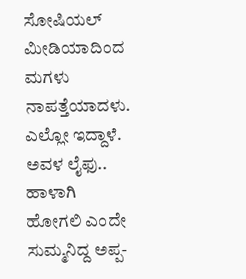ಸೋಷಿಯಲ್ ಮೀಡಿಯಾದಿಂದ ಮಗಳು ನಾಪತ್ತೆಯಾದಳು. ಎಲ್ಲೋ ಇದ್ದಾಳೆ. ಅವಳ ಲೈಫು.. ಹಾಳಾಗಿ ಹೋಗಲಿ ಎಂದೇ ಸುಮ್ಮನಿದ್ದ ಅಪ್ಪ-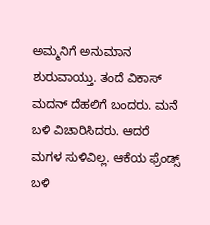ಅಮ್ಮನಿಗೆ ಅನುಮಾನ ಶುರುವಾಯ್ತು. ತಂದೆ ವಿಕಾಸ್ ಮದನ್ ದೆಹಲಿಗೆ ಬಂದರು. ಮನೆ ಬಳಿ ವಿಚಾರಿಸಿದರು. ಆದರೆ ಮಗಳ ಸುಳಿವಿಲ್ಲ. ಆಕೆಯ ಫ್ರೆಂಡ್ಸ್ ಬಳಿ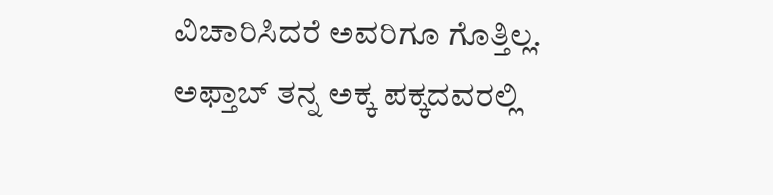ವಿಚಾರಿಸಿದರೆ ಅವರಿಗೂ ಗೊತ್ತಿಲ್ಲ. ಅಫ್ತಾಬ್ ತನ್ನ ಅಕ್ಕ ಪಕ್ಕದವರಲ್ಲಿ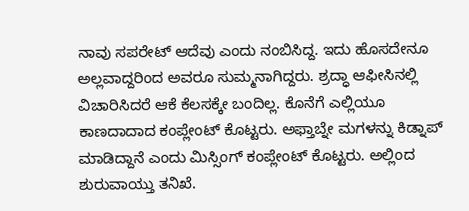ನಾವು ಸಪರೇಟ್ ಆದೆವು ಎಂದು ನಂಬಿಸಿದ್ದ. ಇದು ಹೊಸದೇನೂ ಅಲ್ಲವಾದ್ದರಿಂದ ಅವರೂ ಸುಮ್ಮನಾಗಿದ್ದರು. ಶ್ರದ್ಧಾ ಆಫೀಸಿನಲ್ಲಿ ವಿಚಾರಿಸಿದರೆ ಆಕೆ ಕೆಲಸಕ್ಕೇ ಬಂದಿಲ್ಲ. ಕೊನೆಗೆ ಎಲ್ಲಿಯೂ ಕಾಣದಾದಾದ ಕಂಪ್ಲೇಂಟ್ ಕೊಟ್ಟರು. ಅಫ್ತಾಬ್ನೇ ಮಗಳನ್ನು ಕಿಡ್ನಾಪ್ ಮಾಡಿದ್ದಾನೆ ಎಂದು ಮಿಸ್ಸಿಂಗ್ ಕಂಪ್ಲೇಂಟ್ ಕೊಟ್ಟರು. ಅಲ್ಲಿಂದ ಶುರುವಾಯ್ತು ತನಿಖೆ.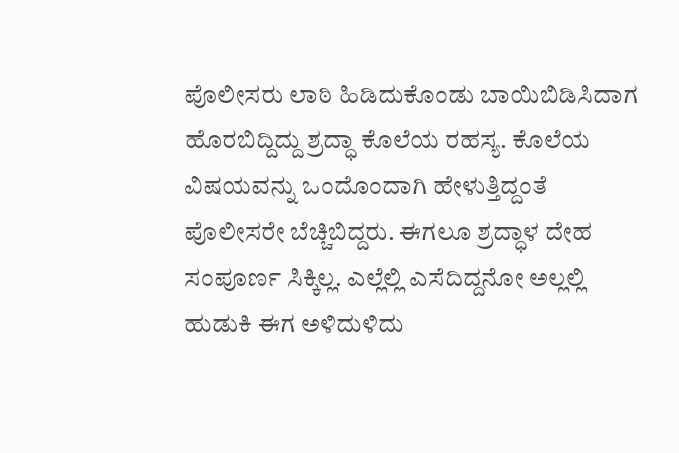ಪೊಲೀಸರು ಲಾಠಿ ಹಿಡಿದುಕೊಂಡು ಬಾಯಿಬಿಡಿಸಿದಾಗ ಹೊರಬಿದ್ದಿದ್ದು ಶ್ರದ್ಧಾ ಕೊಲೆಯ ರಹಸ್ಯ. ಕೊಲೆಯ ವಿಷಯವನ್ನು ಒಂದೊಂದಾಗಿ ಹೇಳುತ್ತಿದ್ದಂತೆ ಪೊಲೀಸರೇ ಬೆಚ್ಚಿಬಿದ್ದರು. ಈಗಲೂ ಶ್ರದ್ಧಾಳ ದೇಹ ಸಂಪೂರ್ಣ ಸಿಕ್ಕಿಲ್ಲ. ಎಲ್ಲೆಲ್ಲಿ ಎಸೆದಿದ್ದನೋ ಅಲ್ಲಲ್ಲಿ ಹುಡುಕಿ ಈಗ ಅಳಿದುಳಿದು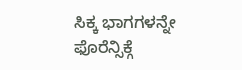ಸಿಕ್ಕ ಭಾಗಗಳನ್ನೇ ಫೊರೆನ್ಸಿಕ್ಗೆ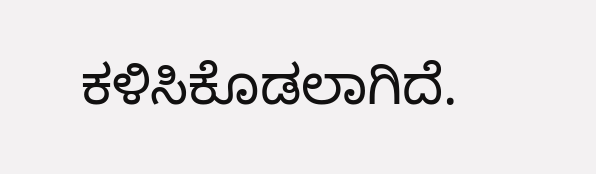ಕಳಿಸಿಕೊಡಲಾಗಿದೆ.